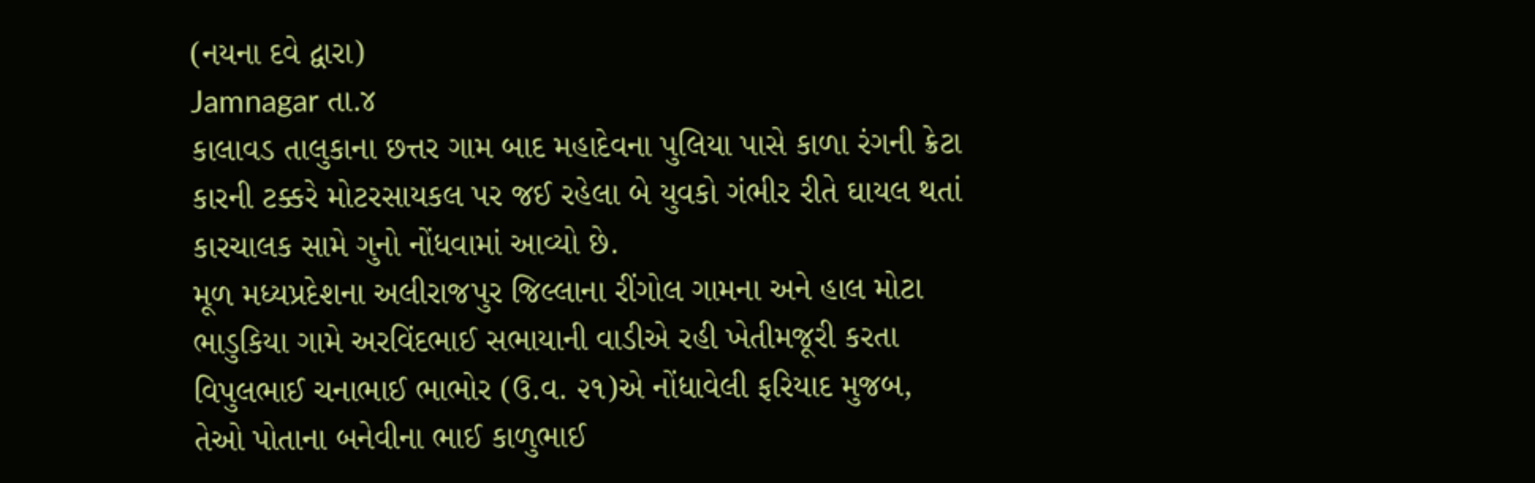(નયના દવે દ્વારા)
Jamnagar તા.૪
કાલાવડ તાલુકાના છત્તર ગામ બાદ મહાદેવના પુલિયા પાસે કાળા રંગની ક્રેટા કારની ટક્કરે મોટરસાયકલ પર જઈ રહેલા બે યુવકો ગંભીર રીતે ઘાયલ થતાં કારચાલક સામે ગુનો નોંધવામાં આવ્યો છે.
મૂળ મધ્યપ્રદેશના અલીરાજપુર જિલ્લાના રીંગોલ ગામના અને હાલ મોટા ભાડુકિયા ગામે અરવિંદભાઈ સભાયાની વાડીએ રહી ખેતીમજૂરી કરતા વિપુલભાઈ ચનાભાઈ ભાભોર (ઉ.વ. ૨૧)એ નોંધાવેલી ફરિયાદ મુજબ, તેઓ પોતાના બનેવીના ભાઈ કાળુભાઈ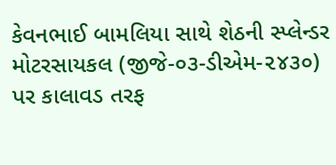કેવનભાઈ બામલિયા સાથે શેઠની સ્પ્લેન્ડર મોટરસાયકલ (જીજે-૦૩-ડીએમ-૨૪૩૦) પર કાલાવડ તરફ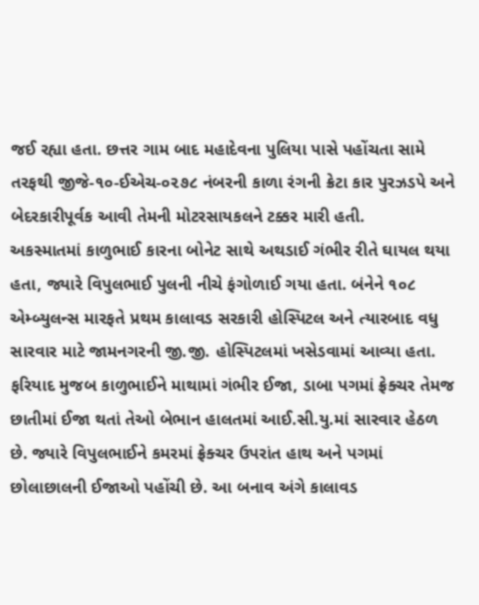જઈ રહ્યા હતા. છત્તર ગામ બાદ મહાદેવના પુલિયા પાસે પહોંચતા સામે તરફથી જીજે-૧૦-ઈએચ-૦૨૭૮ નંબરની કાળા રંગની ક્રેટા કાર પુરઝડપે અને બેદરકારીપૂર્વક આવી તેમની મોટરસાયકલને ટક્કર મારી હતી.
અકસ્માતમાં કાળુભાઈ કારના બોનેટ સાથે અથડાઈ ગંભીર રીતે ઘાયલ થયા હતા, જ્યારે વિપુલભાઈ પુલની નીચે ફંગોળાઈ ગયા હતા. બંનેને ૧૦૮ એમ્બ્યુલન્સ મારફતે પ્રથમ કાલાવડ સરકારી હોસ્પિટલ અને ત્યારબાદ વધુ સારવાર માટે જામનગરની જી.જી. હોસ્પિટલમાં ખસેડવામાં આવ્યા હતા. ફરિયાદ મુજબ કાળુભાઈને માથામાં ગંભીર ઈજા, ડાબા પગમાં ફ્રેક્ચર તેમજ છાતીમાં ઈજા થતાં તેઓ બેભાન હાલતમાં આઈ.સી.યુ.માં સારવાર હેઠળ છે. જ્યારે વિપુલભાઈને કમરમાં ફ્રેક્ચર ઉપરાંત હાથ અને પગમાં છોલાછાલની ઈજાઓ પહોંચી છે. આ બનાવ અંગે કાલાવડ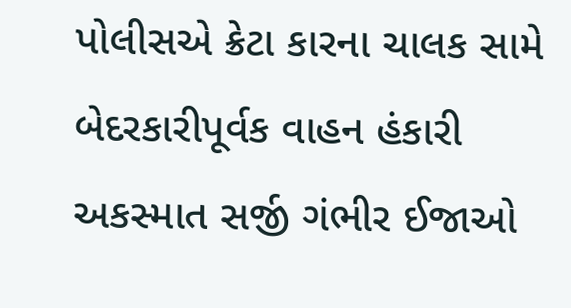પોલીસએ ક્રેટા કારના ચાલક સામે બેદરકારીપૂર્વક વાહન હંકારી અકસ્માત સર્જી ગંભીર ઈજાઓ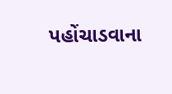પહોંચાડવાના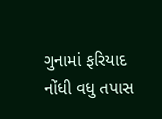ગુનામાં ફરિયાદ નોંધી વધુ તપાસ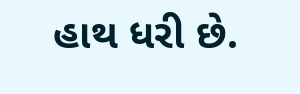હાથ ધરી છે.